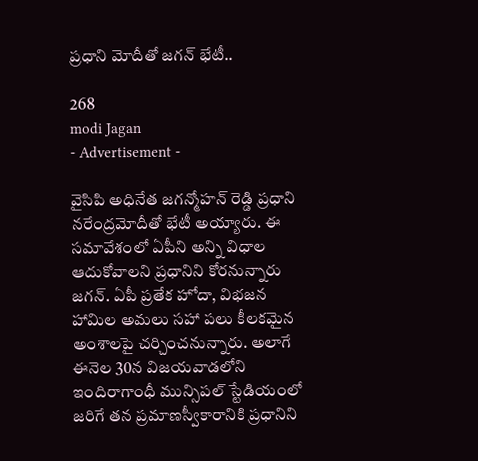ప్రధాని మోదీతో జగన్ భేటీ..

268
modi Jagan
- Advertisement -

వైసిపి అధినేత జగన్మోహన్ రెడ్డి ప్రధాని నరేంద్రమోదీతో భేటీ అయ్యారు. ఈ సమావేశంలో ఏపీని అన్ని విధాల ఆదుకోవాలని ప్రధానిని కోరనున్నారు జగన్. ఏపీ ప్రతేక హోదా, విభజన హామిల అమలు సహా పలు కీలకమైన అంశాలపై చర్చించనున్నారు. అలాగే ఈనెల 30న విజయవాడలోని ఇందిరాగాంధీ మున్సిపల్ స్టేడియంలో జరిగే తన ప్రమాణస్వీకారానికి ప్రధానిని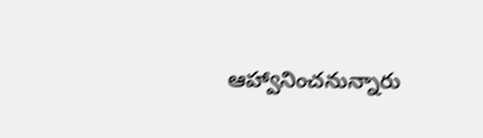ఆహ్వానించనున్నారు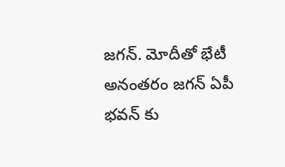జగన్. మోదీతో భేటీ అనంతరం జగన్ ఏపీ భవన్ కు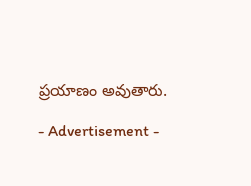ప్రయాణం అవుతారు.

- Advertisement -